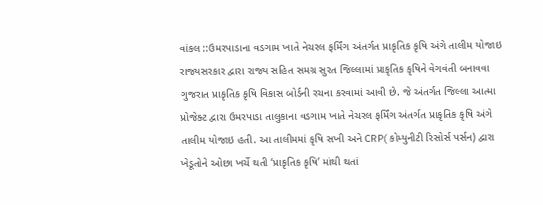વાંકલ ::ઉમરપાડાના વડગામ ખાતે નેચરલ ફર્મિંગ અંતર્ગત પ્રાકૃતિક કૃષિ અંગે તાલીમ યોજાઇ
રાજ્યસરકાર દ્વારા રાજ્ય સહિત સમગ્ર સુરત જિલ્લામાં પ્રાકૃતિક કૃષિને વેગવંતી બનાવવા ગુજરાત પ્રાકૃતિક કૃષિ વિકાસ બોર્ડની રચના કરવામાં આવી છે. જે અંતર્ગત જિલ્લા આત્મા પ્રોજેક્ટ દ્વારા ઉમરપાડા તાલુકાના વડગામ ખાતે નેચરલ ફર્મિંગ અંતર્ગત પ્રાકૃતિક કૃષિ અંગે તાલીમ યોજાઇ હતી. આ તાલીમમાં કૃષિ સખી અને CRP( કોમ્યુનીટી રિસોર્સ પર્સન) દ્વારા ખેડૂતોને ઓછા ખર્ચે થતી ‘પ્રાકૃતિક કૃષિ’ માંથી થતાં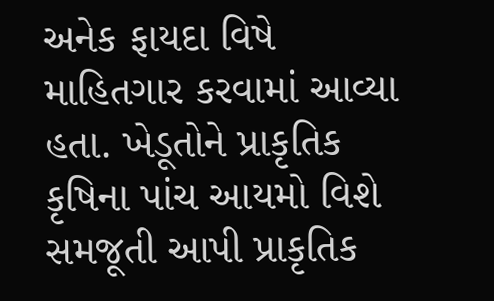અનેક ફાયદા વિષે માહિતગાર કરવામાં આવ્યા હતા. ખેડૂતોને પ્રાકૃતિક કૃષિના પાંચ આયમો વિશે સમજૂતી આપી પ્રાકૃતિક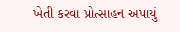ખેતી કરવા પ્રોત્સાહન અપાયું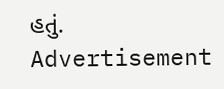હતું.
Advertisement